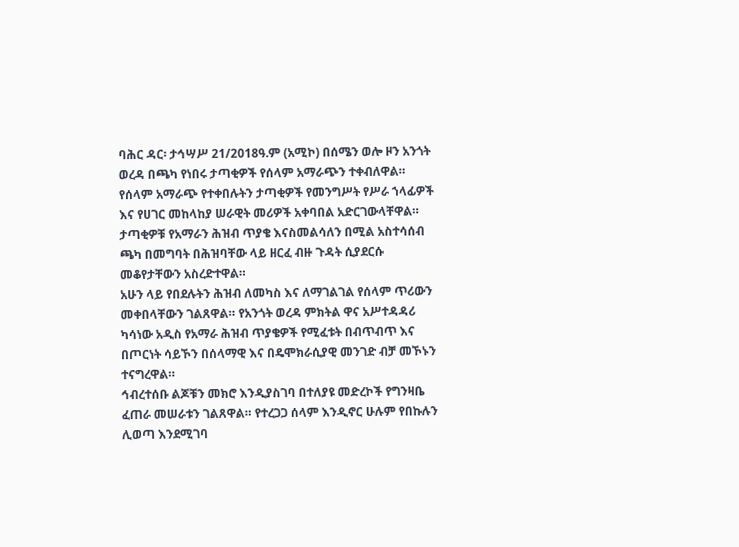ባሕር ዳር፡ ታኅሣሥ 21/2018ዓ.ም (አሚኮ) በሰሜን ወሎ ዞን አንጎት ወረዳ በጫካ የነበሩ ታጣቂዎች የሰላም አማራጭን ተቀብለዋል።
የሰላም አማራጭ የተቀበሉትን ታጣቂዎች የመንግሥት የሥራ ኀላፊዎች እና የሀገር መከላከያ ሠራዊት መሪዎች አቀባበል አድርገውላቸዋል።
ታጣቂዎቹ የአማራን ሕዝብ ጥያቄ እናስመልሳለን በሚል አስተሳሰብ ጫካ በመግባት በሕዝባቸው ላይ ዘርፈ ብዙ ጉዳት ሲያደርሱ መቆየታቸውን አስረድተዋል።
አሁን ላይ የበደሉትን ሕዝብ ለመካስ እና ለማገልገል የሰላም ጥሪውን መቀበላቸውን ገልጸዋል። የአንጎት ወረዳ ምክትል ዋና አሥተዳዳሪ ካሳነው አዲስ የአማራ ሕዝብ ጥያቄዎች የሚፈቱት በብጥብጥ እና በጦርነት ሳይኾን በሰላማዊ እና በዴሞክራሲያዊ መንገድ ብቻ መኾኑን ተናግረዋል።
ኅብረተሰቡ ልጆቹን መክሮ እንዲያስገባ በተለያዩ መድረኮች የግንዛቤ ፈጠራ መሠራቱን ገልጸዋል። የተረጋጋ ሰላም እንዲኖር ሁሉም የበኩሉን ሊወጣ እንደሚገባ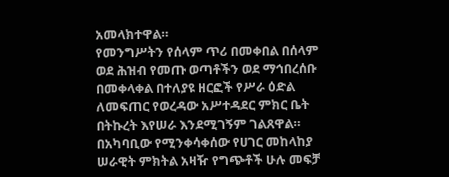አመላክተዋል።
የመንግሥትን የሰላም ጥሪ በመቀበል በሰላም ወደ ሕዝብ የመጡ ወጣቶችን ወደ ማኅበረሰቡ በመቀላቀል በተለያዩ ዘርፎች የሥራ ዕድል ለመፍጠር የወረዳው አሥተዳደር ምክር ቤት በትኩረት እየሠራ እንደሚገኝም ገልጸዋል።
በአካባቢው የሚንቀሳቀሰው የሀገር መከላከያ ሠራዊት ምክትል አዛዥ የግጭቶች ሁሉ መፍቻ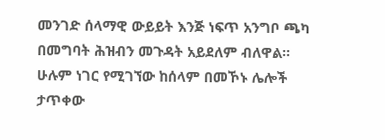መንገድ ሰላማዊ ውይይት እንጅ ነፍጥ አንግቦ ጫካ በመግባት ሕዝብን መጉዳት አይደለም ብለዋል።
ሁሉም ነገር የሚገኘው ከሰላም በመኾኑ ሌሎች ታጥቀው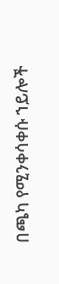በጫካ የሚንቀሳቀሱ ኀይሎች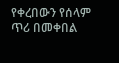የቀረበውን የሰላም ጥሪ በመቀበል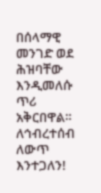በሰላማዊ መንገድ ወደ ሕዝባቸው እንዲመለሱ ጥሪ አቅርበዋል።
ለኅብረተሰብ ለውጥ እንተጋለን!